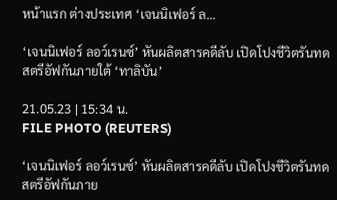หน้าแรก ต่างประเทศ ‘เจนนิเฟอร์ ล...

‘เจนนิเฟอร์ ลอว์เรนซ์’ หันผลิตสารคดีลับ เปิดโปงชีวิตรันทดสตรีอัฟกันภายใต้ ‘ทาลิบัน’

21.05.23 | 15:34 น.
FILE PHOTO (REUTERS)

‘เจนนิเฟอร์ ลอว์เรนซ์’ หันผลิตสารคดีลับ เปิดโปงชีวิตรันทดสตรีอัฟกันภาย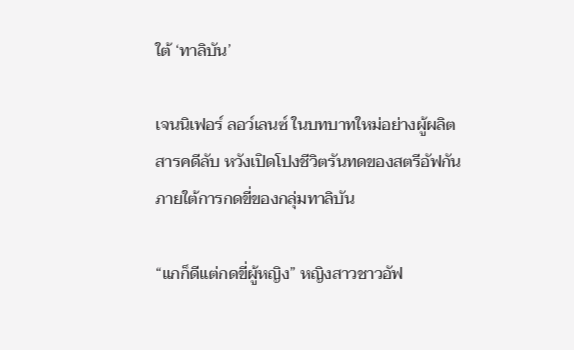ใต้ ‘ทาลิบัน’

เจนนิเฟอร์ ลอว์เลนซ์ ในบทบาทใหม่อย่างผู้ผลิตสารคดีลับ หวังเปิดโปงชีวิตรันทดของสตรีอัฟกันภายใต้การกดขี่ของกลุ่มทาลิบัน

“แกก็ดีแต่กดขี่ผู้หญิง” หญิงสาวชาวอัฟ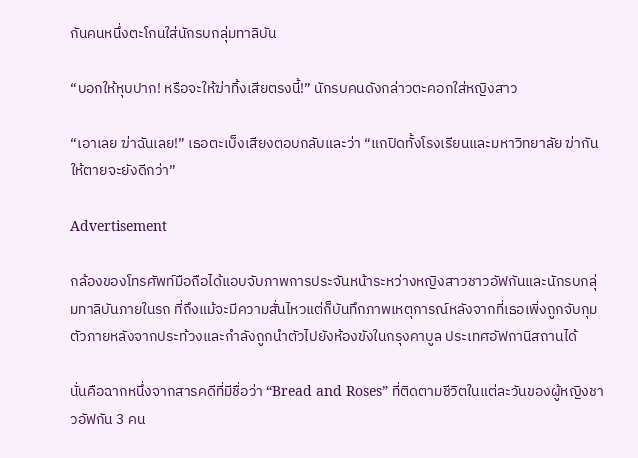กันคนหนึ่งตะโกนใส่นักรบกลุ่มทาลิบัน

“บอกให้หุบปาก! หรือจะให้ฆ่าทิ้งเสียตรงนี้!” นักรบคนดังกล่าวตะคอกใส่หญิงสาว

“เอาเลย ฆ่าฉันเลย!” เธอตะเบ็งเสียงตอบกลับและว่า “แกปิดทั้งโรงเรียนและมหาวิทยาลัย ฆ่ากันให้ตายจะยังดีกว่า”

Advertisement

กล้องของโทรศัพท์มือถือได้แอบจับภาพการประจันหน้าระหว่างหญิงสาวชาวอัฟกันและนักรบกลุ่มทาลิบันภายในรถ ที่ถึงแม้จะมีความสั่นไหวแต่ก็บันทึกภาพเหตุการณ์หลังจากที่เธอเพิ่งถูกจับกุมตัวภายหลังจากประท้วงและกำลังถูกนำตัวไปยังห้องขังในกรุงคาบูล ประเทศอัฟกานิสถานได้

นั่นคือฉากหนึ่งจากสารคดีที่มีชื่อว่า “Bread and Roses” ที่ติดตามชีวิตในแต่ละวันของผู้หญิงชาวอัฟกัน 3 คน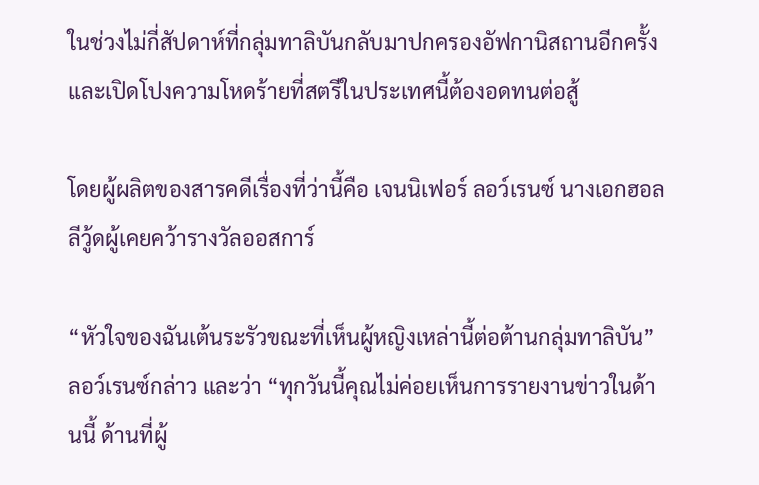ในช่วงไม่กี่สัปดาห์ที่กลุ่มทาลิบันกลับมาปกครองอัฟกานิสถานอีกครั้งและเปิดโปงความโหดร้ายที่สตรีในประเทศนี้ต้องอดทนต่อสู้

โดยผู้ผลิตของสารคดีเรื่องที่ว่านี้คือ เจนนิเฟอร์ ลอว์เรนซ์ นางเอกฮอลลีวู้ดผู้เคยคว้ารางวัลออสการ์

“หัวใจของฉันเต้นระรัวขณะที่เห็นผู้หญิงเหล่านี้ต่อต้านกลุ่มทาลิบัน” ลอว์เรนซ์กล่าว และว่า “ทุกวันนี้คุณไม่ค่อยเห็นการรายงานข่าวในด้านนี้ ด้านที่ผู้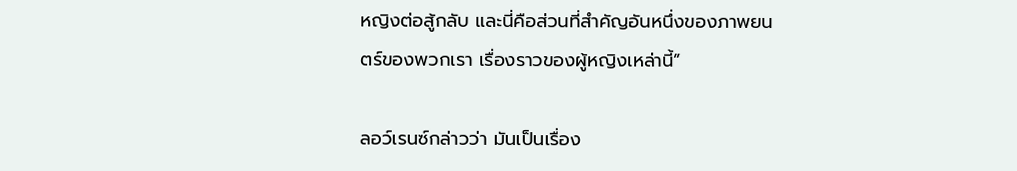หญิงต่อสู้กลับ และนี่คือส่วนที่สำคัญอันหนึ่งของภาพยนตร์ของพวกเรา เรื่องราวของผู้หญิงเหล่านี้”

ลอว์เรนซ์กล่าวว่า มันเป็นเรื่อง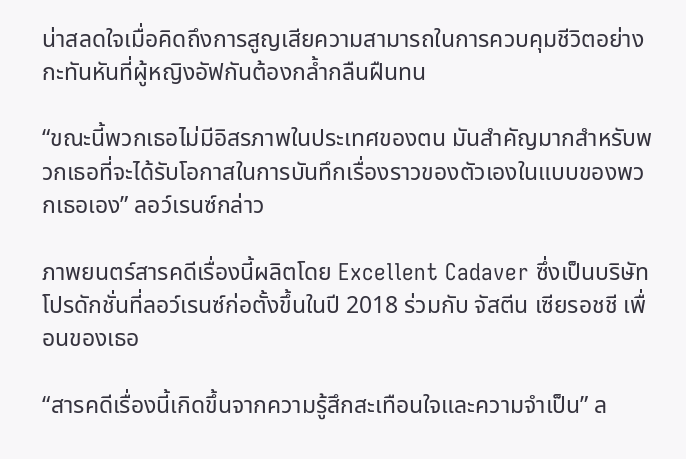น่าสลดใจเมื่อคิดถึงการสูญเสียความสามารถในการควบคุมชีวิตอย่างกะทันหันที่ผู้หญิงอัฟกันต้องกล้ำกลืนฝืนทน

“ขณะนี้พวกเธอไม่มีอิสรภาพในประเทศของตน มันสำคัญมากสำหรับพวกเธอที่จะได้รับโอกาสในการบันทึกเรื่องราวของตัวเองในแบบของพวกเธอเอง” ลอว์เรนซ์กล่าว

ภาพยนตร์สารคดีเรื่องนี้ผลิตโดย Excellent Cadaver ซึ่งเป็นบริษัทโปรดักชั่นที่ลอว์เรนซ์ก่อตั้งขึ้นในปี 2018 ร่วมกับ จัสตีน เซียรอชชี เพื่อนของเธอ

“สารคดีเรื่องนี้เกิดขึ้นจากความรู้สึกสะเทือนใจและความจำเป็น” ล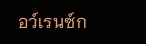อว์เรนซ์ก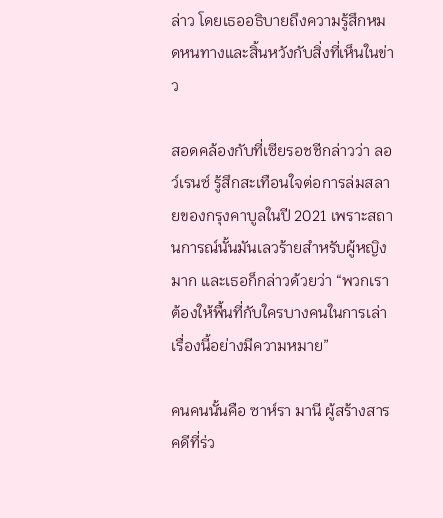ล่าว โดยเธออธิบายถึงความรู้สึกหมดหนทางและสิ้นหวังกับสิ่งที่เห็นในข่าว

สอดคล้องกับที่เซียรอชชีกล่าวว่า ลอว์เรนซ์ รู้สึกสะเทือนใจต่อการล่มสลายของกรุงคาบูลในปี 2021 เพราะสถานการณ์นั้นมันเลวร้ายสำหรับผู้หญิงมาก และเธอก็กล่าวด้วยว่า “พวกเราต้องให้พื้นที่กับใครบางคนในการเล่าเรื่องนี้อย่างมีความหมาย”

คนคนนั้นคือ ซาห์รา มานี ผู้สร้างสารคดีที่ร่ว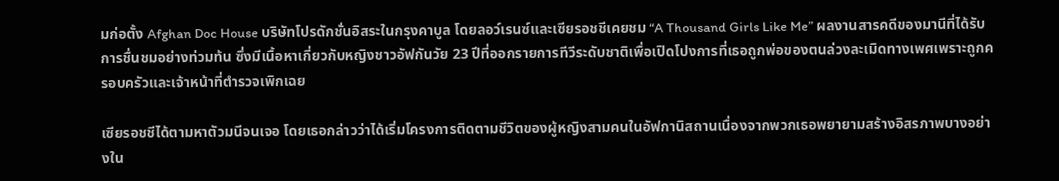มก่อตั้ง Afghan Doc House บริษัทโปรดักชั่นอิสระในกรุงคาบูล โดยลอว์เรนซ์และเซียรอชชีเคยชม “A Thousand Girls Like Me” ผลงานสารคดีของมานีที่ได้รับการชื่นชมอย่างท่วมท้น ซึ่งมีเนื้อหาเกี่ยวกับหญิงชาวอัฟกันวัย 23 ปีที่ออกรายการทีวีระดับชาติเพื่อเปิดโปงการที่เธอถูกพ่อของตนล่วงละเมิดทางเพศเพราะถูกครอบครัวและเจ้าหน้าที่ตำรวจเพิกเฉย

เซียรอชชีได้ตามหาตัวมนีจนเจอ โดยเธอกล่าวว่าได้เริ่มโครงการติดตามชีวิตของผู้หญิงสามคนในอัฟกานิสถานเนื่องจากพวกเธอพยายามสร้างอิสรภาพบางอย่างใน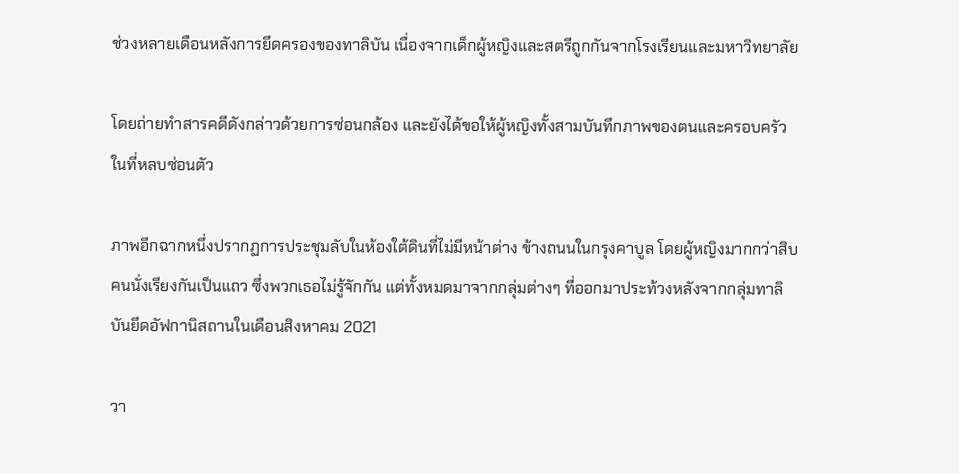ช่วงหลายเดือนหลังการยึดครองของทาลิบัน เนื่องจากเด็กผู้หญิงและสตรีถูกกันจากโรงเรียนและมหาวิทยาลัย

โดยถ่ายทำสารคดีดังกล่าวด้วยการซ่อนกล้อง และยังได้ขอให้ผู้หญิงทั้งสามบันทึกภาพของตนและครอบครัวในที่หลบซ่อนตัว

ภาพอีกฉากหนึ่งปรากฏการประชุมลับในห้องใต้ดินที่ไม่มีหน้าต่าง ข้างถนนในกรุงคาบูล โดยผู้หญิงมากกว่าสิบคนนั่งเรียงกันเป็นแถว ซึ่งพวกเธอไม่รู้จักกัน แต่ทั้งหมดมาจากกลุ่มต่างๆ ที่ออกมาประท้วงหลังจากกลุ่มทาลิบันยึดอัฟกานิสถานในเดือนสิงหาคม 2021

วา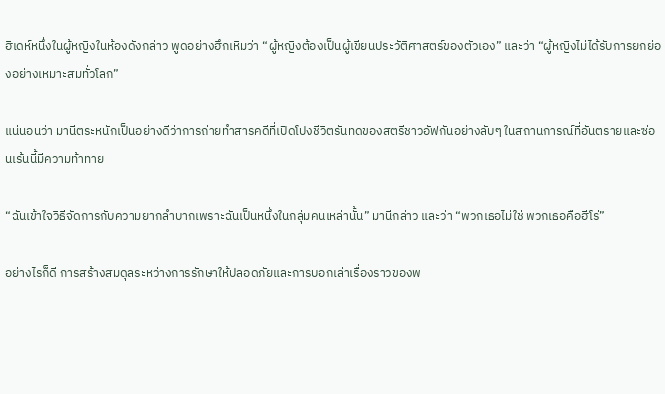ฮิเดห์หนึ่งในผู้หญิงในห้องดังกล่าว พูดอย่างฮึกเหิมว่า “ผู้หญิงต้องเป็นผู้เขียนประวัติศาสตร์ของตัวเอง” และว่า “ผู้หญิงไม่ได้รับการยกย่องอย่างเหมาะสมทั่วโลก”

แน่นอนว่า มานีตระหนักเป็นอย่างดีว่าการถ่ายทำสารคดีที่เปิดโปงชีวิตรันทดของสตรีชาวอัฟกันอย่างลับๆ ในสถานการณ์ที่อันตรายและซ่อนเร้นนี้มีความท้าทาย

“ฉันเข้าใจวิธีจัดการกับความยากลำบากเพราะฉันเป็นหนึ่งในกลุ่มคนเหล่านั้น” มานีกล่าว และว่า “พวกเธอไม่ใช่ พวกเธอคือฮีโร่”

อย่างไรก็ดี การสร้างสมดุลระหว่างการรักษาให้ปลอดภัยและการบอกเล่าเรื่องราวของพ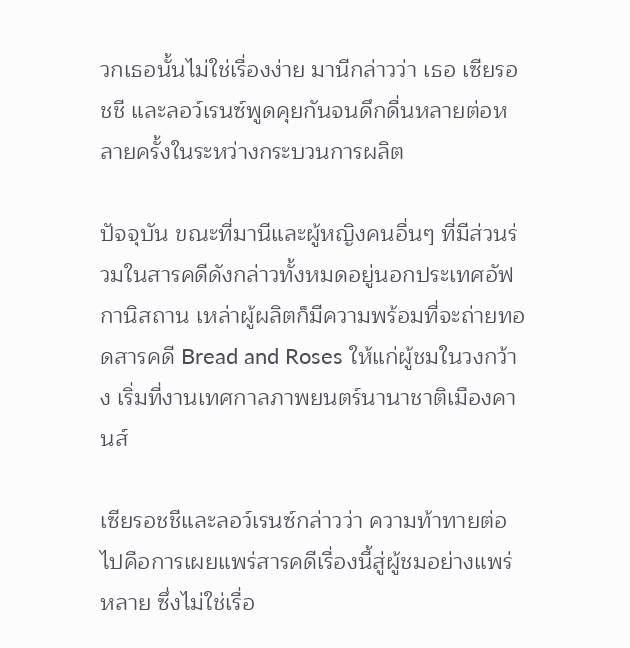วกเธอนั้นไม่ใช่เรื่องง่าย มานีกล่าวว่า เธอ เซียรอชชี และลอว์เรนซ์พูดคุยกันจนดึกดื่นหลายต่อหลายครั้งในระหว่างกระบวนการผลิต

ปัจจุบัน ขณะที่มานีและผู้หญิงคนอื่นๆ ที่มีส่วนร่วมในสารคดีดังกล่าวทั้งหมดอยู่นอกประเทศอัฟกานิสถาน เหล่าผู้ผลิตก็มีความพร้อมที่จะถ่ายทอดสารคดี Bread and Roses ให้แก่ผู้ชมในวงกว้าง เริ่มที่งานเทศกาลภาพยนตร์นานาชาติเมืองคานส์

เซียรอชชีและลอว์เรนซ์กล่าวว่า ความท้าทายต่อไปคือการเผยแพร่สารคดีเรื่องนี้สู่ผู้ชมอย่างแพร่หลาย ซึ่งไม่ใช่เรื่อ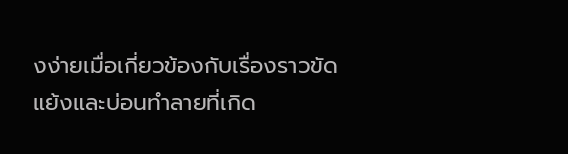งง่ายเมื่อเกี่ยวข้องกับเรื่องราวขัดแย้งและบ่อนทำลายที่เกิด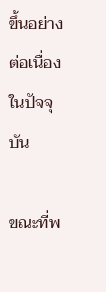ขึ้นอย่างต่อเนื่องในปัจจุบัน

ขณะที่พ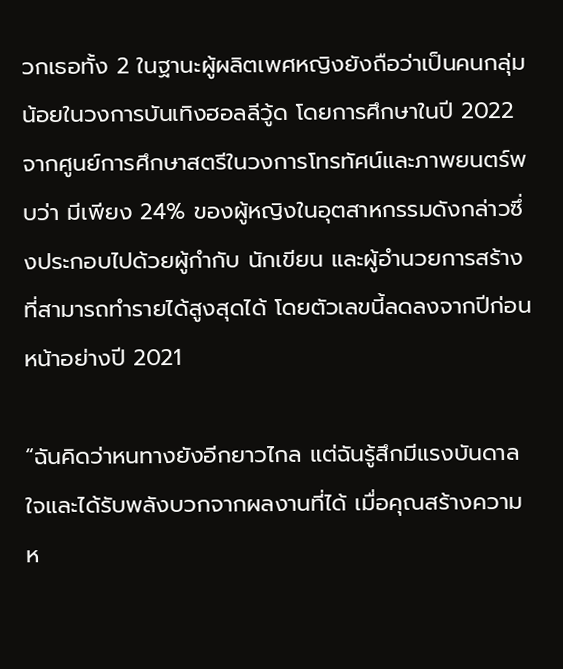วกเธอทั้ง 2 ในฐานะผู้ผลิตเพศหญิงยังถือว่าเป็นคนกลุ่มน้อยในวงการบันเทิงฮอลลีวู้ด โดยการศึกษาในปี 2022 จากศูนย์การศึกษาสตรีในวงการโทรทัศน์และภาพยนตร์พบว่า มีเพียง 24% ของผู้หญิงในอุตสาหกรรมดังกล่าวซึ่งประกอบไปด้วยผู้กำกับ นักเขียน และผู้อำนวยการสร้างที่สามารถทำรายได้สูงสุดได้ โดยตัวเลขนี้ลดลงจากปีก่อนหน้าอย่างปี 2021

“ฉันคิดว่าหนทางยังอีกยาวไกล แต่ฉันรู้สึกมีแรงบันดาลใจและได้รับพลังบวกจากผลงานที่ได้ เมื่อคุณสร้างความห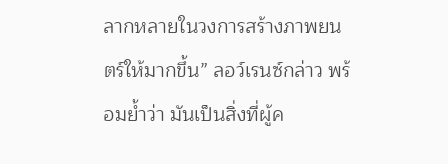ลากหลายในวงการสร้างภาพยนตร์ให้มากขึ้น” ลอว์เรนซ์กล่าว พร้อมย้ำว่า มันเป็นสิ่งที่ผู้ค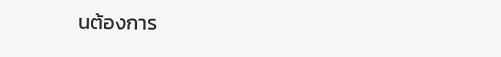นต้องการ